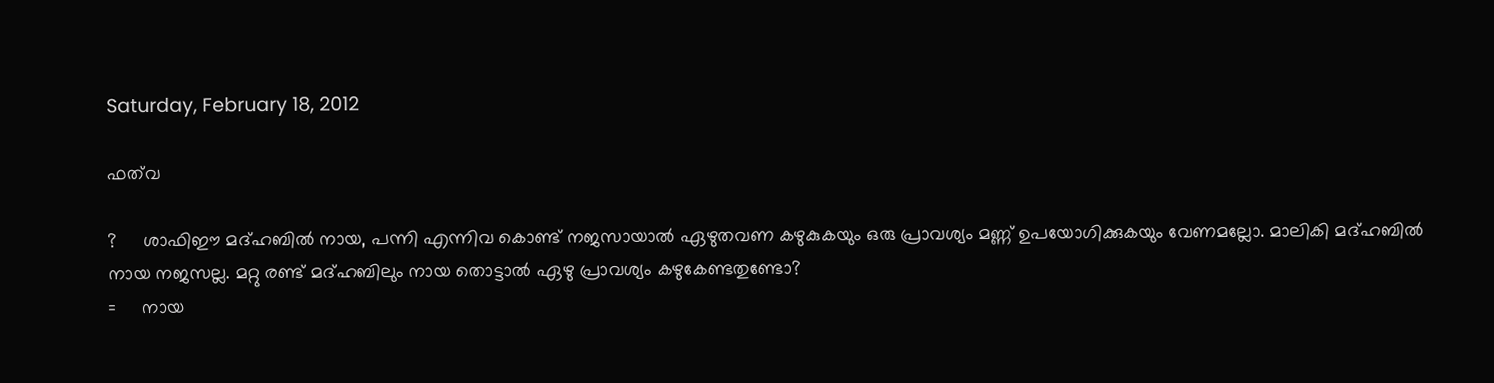Saturday, February 18, 2012

ഫത്‌വ

?     ശാഫിഈ മദ്ഹബില്‍ നായ, പന്നി എന്നിവ കൊണ്ട് നജസായാല്‍ ഏഴുതവണ കഴുകുകയും ഒരു പ്രാവശ്യം മണ്ണ് ഉപയോഗിക്കുകയും വേണമല്ലോ. മാലികി മദ്ഹബില്‍ നായ നജസല്ല. മറ്റു രണ്ട് മദ്ഹബിലും നായ തൊട്ടാല്‍ ഏഴു പ്രാവശ്യം കഴുകേണ്ടതുണ്ടോ?
=     നായ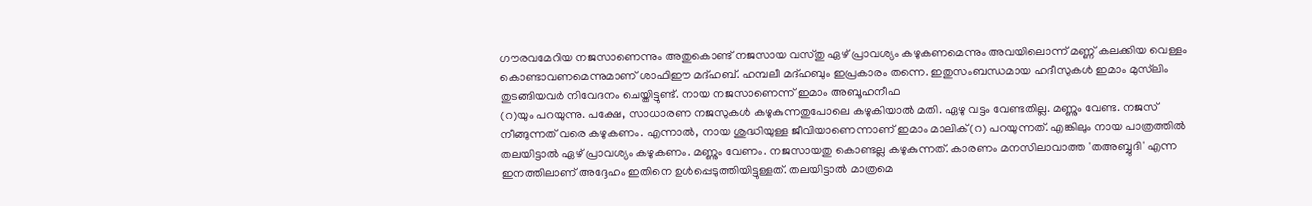ഗൗരവമേറിയ നജസാണെന്നും അതുകൊണ്ട് നജസായ വസ്തു ഏഴ് പ്രാവശ്യം കഴുകണമെന്നും അവയിലൊന്ന് മണ്ണ് കലക്കിയ വെള്ളം കൊണ്ടാവണമെന്നുമാണ് ശാഫിഈ മദ്ഹബ്. ഹമ്പലീ മദ്ഹബും ഇപ്രകാരം തന്നെ. ഇതുസംബന്ധമായ ഹദീസുകള്‍ ഇമാം മുസ്‌ലിം തുടങ്ങിയവര്‍ നിവേദനം ചെയ്തിട്ടുണ്ട്. നായ നജസാണെന്ന് ഇമാം അബൂഹനീഫ
(റ)യും പറയുന്നു. പക്ഷേ, സാധാരണ നജസുകള്‍ കഴുകുന്നതുപോലെ കഴുകിയാല്‍ മതി. ഏഴു വട്ടം വേണ്ടതില്ല. മണ്ണും വേണ്ട. നജസ് നീങ്ങുന്നത് വരെ കഴുകണം. എന്നാല്‍, നായ ശുദ്ധിയുള്ള ജീവിയാണെന്നാണ് ഇമാം മാലിക്(റ) പറയുന്നത്. എങ്കിലും നായ പാത്രത്തില്‍ തലയിട്ടാല്‍ ഏഴ് പ്രാവശ്യം കഴുകണം. മണ്ണും വേണം. നജസായതു കൊണ്ടല്ല കഴുകുന്നത്. കാരണം മനസിലാവാത്ത 'തഅബ്ബുദി' എന്ന ഇനത്തിലാണ് അദ്ദേഹം ഇതിനെ ഉള്‍പ്പെടുത്തിയിട്ടുള്ളത്. തലയിട്ടാല്‍ മാത്രമെ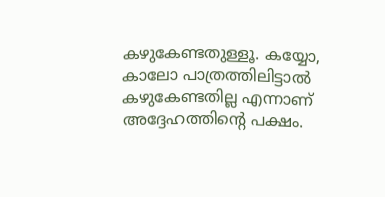കഴുകേണ്ടതുള്ളൂ. കയ്യോ, കാലോ പാത്രത്തിലിട്ടാല്‍ കഴുകേണ്ടതില്ല എന്നാണ് അദ്ദേഹത്തിന്റെ പക്ഷം.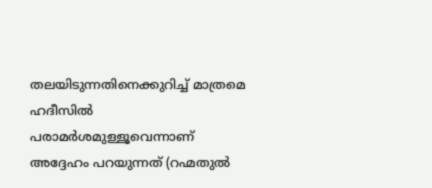തലയിടുന്നതിനെക്കുറിച്ച് മാത്രമെ ഹദീസില്‍ പരാമര്‍ശമുള്ളൂവെന്നാണ് അദ്ദേഹം പറയുന്നത് (റഹ്മതുല്‍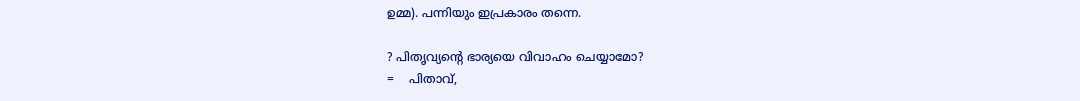ഉമ്മ). പന്നിയും ഇപ്രകാരം തന്നെ.

? പിതൃവ്യന്റെ ഭാര്യയെ വിവാഹം ചെയ്യാമോ?
=    പിതാവ്,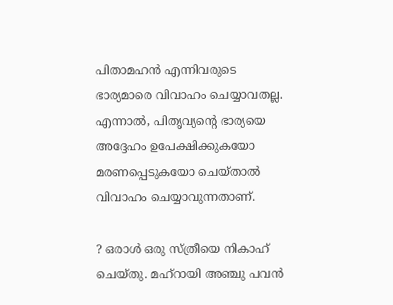പിതാമഹന്‍ എന്നിവരുടെ ഭാര്യമാരെ വിവാഹം ചെയ്യാവതല്ല. എന്നാല്‍, പിതൃവ്യന്റെ ഭാര്യയെ അദ്ദേഹം ഉപേക്ഷിക്കുകയോ മരണപ്പെടുകയോ ചെയ്താല്‍ വിവാഹം ചെയ്യാവുന്നതാണ്.

? ഒരാള്‍ ഒരു സ്ത്രീയെ നികാഹ് ചെയ്തു. മഹ്‌റായി അഞ്ചു പവന്‍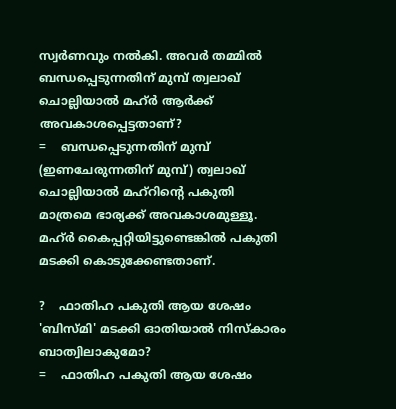സ്വര്‍ണവും നല്‍കി. അവര്‍ തമ്മില്‍ ബന്ധപ്പെടുന്നതിന് മുമ്പ് ത്വലാഖ് ചൊല്ലിയാല്‍ മഹ്ര്‍ ആര്‍ക്ക് അവകാശപ്പെട്ടതാണ്?
=    ബന്ധപ്പെടുന്നതിന് മുമ്പ് (ഇണചേരുന്നതിന് മുമ്പ്) ത്വലാഖ് ചൊല്ലിയാല്‍ മഹ്‌റിന്റെ പകുതി മാത്രമെ ഭാര്യക്ക് അവകാശമുള്ളൂ. മഹ്ര്‍ കൈപ്പറ്റിയിട്ടുണ്ടെങ്കില്‍ പകുതി മടക്കി കൊടുക്കേണ്ടതാണ്.

?    ഫാതിഹ പകുതി ആയ ശേഷം 'ബിസ്മി' മടക്കി ഓതിയാല്‍ നിസ്‌കാരം ബാത്വിലാകുമോ?
=    ഫാതിഹ പകുതി ആയ ശേഷം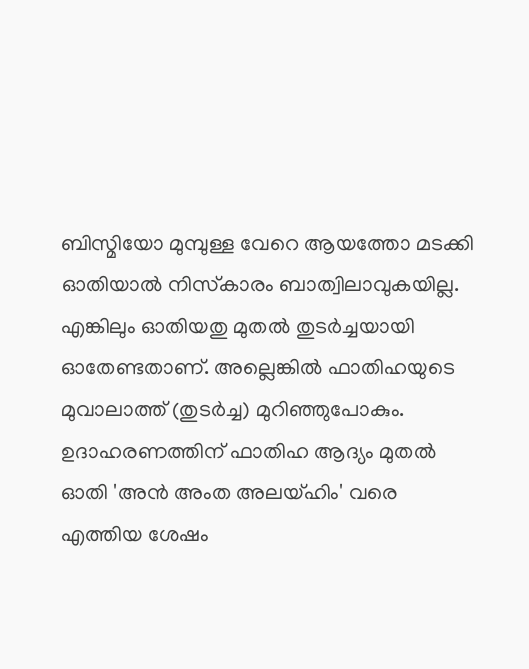ബിസ്മിയോ മുമ്പുള്ള വേറെ ആയത്തോ മടക്കി ഓതിയാല്‍ നിസ്‌കാരം ബാത്വിലാവുകയില്ല. എങ്കിലും ഓതിയതു മുതല്‍ തുടര്‍ച്ചയായി ഓതേണ്ടതാണ്. അല്ലെങ്കില്‍ ഫാതിഹയുടെ മുവാലാത്ത് (തുടര്‍ച്ച) മുറിഞ്ഞുപോകും. ഉദാഹരണത്തിന് ഫാതിഹ ആദ്യം മുതല്‍ ഓതി 'അന്‍ അംത അലയ്ഹിം' വരെ എത്തിയ ശേഷം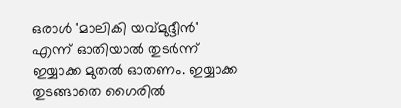ഒരാള്‍ 'മാലികി യവ്മുദ്ദീന്‍' എന്ന് ഓതിയാല്‍ തുടര്‍ന്ന് ഇയ്യാക്ക മുതല്‍ ഓതണം. ഇയ്യാക്ക തുടങ്ങാതെ ഗൈരില്‍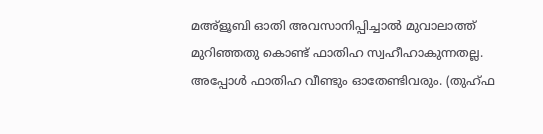മഅ്‌ളൂബി ഓതി അവസാനിപ്പിച്ചാല്‍ മുവാലാത്ത് മുറിഞ്ഞതു കൊണ്ട് ഫാതിഹ സ്വഹീഹാകുന്നതല്ല. അപ്പോള്‍ ഫാതിഹ വീണ്ടും ഓതേണ്ടിവരും. (തുഹ്ഫ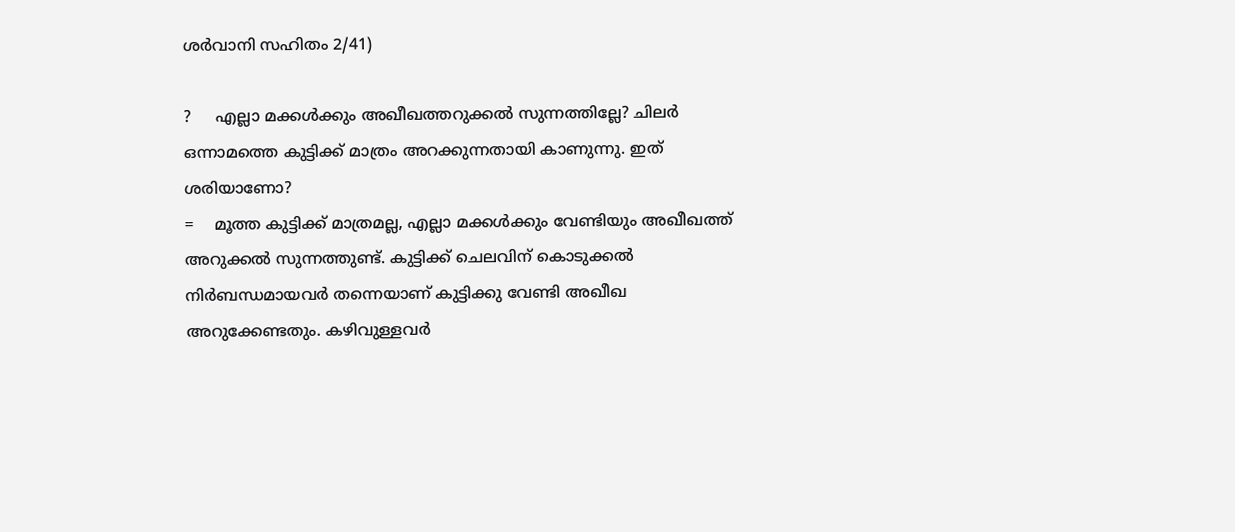ശര്‍വാനി സഹിതം 2/41)

?     എല്ലാ മക്കള്‍ക്കും അഖീഖത്തറുക്കല്‍ സുന്നത്തില്ലേ? ചിലര്‍  ഒന്നാമത്തെ കുട്ടിക്ക് മാത്രം അറക്കുന്നതായി കാണുന്നു. ഇത് ശരിയാണോ?
=    മൂത്ത കുട്ടിക്ക് മാത്രമല്ല, എല്ലാ മക്കള്‍ക്കും വേണ്ടിയും അഖീഖത്ത് അറുക്കല്‍ സുന്നത്തുണ്ട്. കുട്ടിക്ക് ചെലവിന് കൊടുക്കല്‍ നിര്‍ബന്ധമായവര്‍ തന്നെയാണ് കുട്ടിക്കു വേണ്ടി അഖീഖ അറുക്കേണ്ടതും. കഴിവുള്ളവര്‍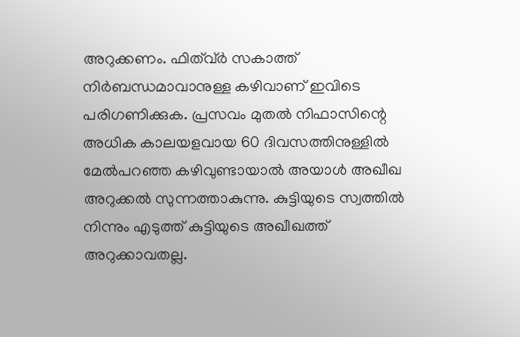അറുക്കണം. ഫിത്വ്ര്‍ സകാത്ത് നിര്‍ബന്ധമാവാനുള്ള കഴിവാണ് ഇവിടെ പരിഗണിക്കുക. പ്രസവം മുതല്‍ നിഫാസിന്റെ അധിക കാലയളവായ 60 ദിവസത്തിനുള്ളില്‍ മേല്‍പറഞ്ഞ കഴിവുണ്ടായാല്‍ അയാള്‍ അഖീഖ അറുക്കല്‍ സുന്നത്താകുന്നു. കുട്ടിയുടെ സ്വത്തില്‍ നിന്നും എടുത്ത് കുട്ടിയുടെ അഖീഖത്ത് അറുക്കാവതല്ല.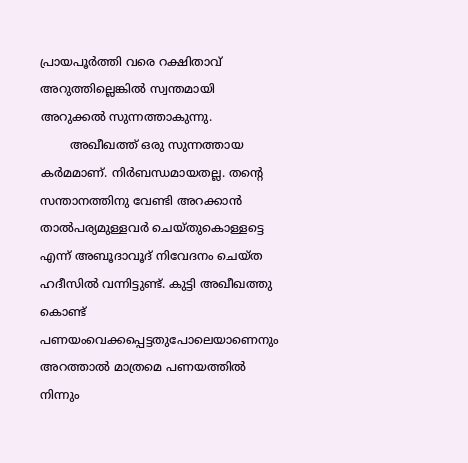പ്രായപൂര്‍ത്തി വരെ റക്ഷിതാവ് അറുത്തില്ലെങ്കില്‍ സ്വന്തമായി അറുക്കല്‍ സുന്നത്താകുന്നു.
        അഖീഖത്ത് ഒരു സുന്നത്തായ കര്‍മമാണ്. നിര്‍ബന്ധമായതല്ല. തന്റെ സന്താനത്തിനു വേണ്ടി അറക്കാന്‍ താല്‍പര്യമുള്ളവര്‍ ചെയ്തുകൊള്ളട്ടെ എന്ന് അബൂദാവൂദ് നിവേദനം ചെയ്ത ഹദീസില്‍ വന്നിട്ടുണ്ട്. കുട്ടി അഖീഖത്തു കൊണ്ട് പണയംവെക്കപ്പെട്ടതുപോലെയാണെനും അറത്താല്‍ മാത്രമെ പണയത്തില്‍ നിന്നും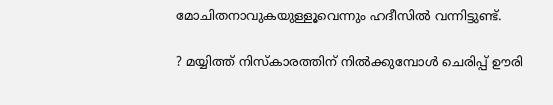മോചിതനാവുകയുള്ളൂവെന്നും ഹദീസില്‍ വന്നിട്ടുണ്ട്.

? മയ്യിത്ത് നിസ്‌കാരത്തിന് നില്‍ക്കുമ്പോള്‍ ചെരിപ്പ് ഊരി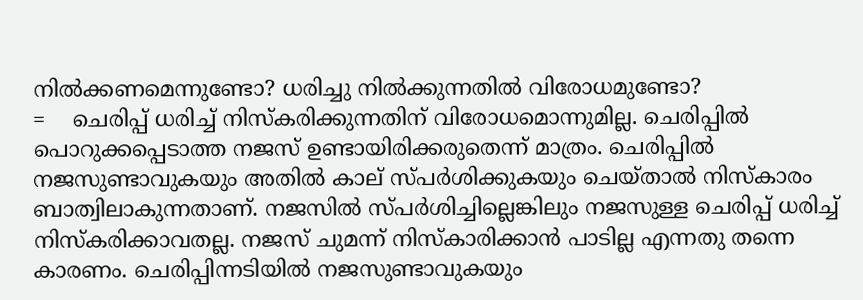നില്‍ക്കണമെന്നുണ്ടോ? ധരിച്ചു നില്‍ക്കുന്നതില്‍ വിരോധമുണ്ടോ?
=    ചെരിപ്പ് ധരിച്ച് നിസ്‌കരിക്കുന്നതിന് വിരോധമൊന്നുമില്ല. ചെരിപ്പില്‍ പൊറുക്കപ്പെടാത്ത നജസ് ഉണ്ടായിരിക്കരുതെന്ന് മാത്രം. ചെരിപ്പില്‍ നജസുണ്ടാവുകയും അതില്‍ കാല് സ്പര്‍ശിക്കുകയും ചെയ്താല്‍ നിസ്‌കാരം ബാത്വിലാകുന്നതാണ്. നജസില്‍ സ്പര്‍ശിച്ചില്ലെങ്കിലും നജസുള്ള ചെരിപ്പ് ധരിച്ച് നിസ്‌കരിക്കാവതല്ല. നജസ് ചുമന്ന് നിസ്‌കാരിക്കാന്‍ പാടില്ല എന്നതു തന്നെ കാരണം. ചെരിപ്പിന്നടിയില്‍ നജസുണ്ടാവുകയും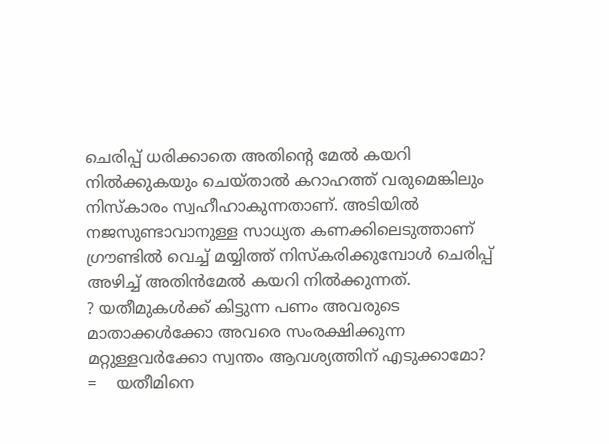ചെരിപ്പ് ധരിക്കാതെ അതിന്റെ മേല്‍ കയറി നില്‍ക്കുകയും ചെയ്താല്‍ കറാഹത്ത് വരുമെങ്കിലും നിസ്‌കാരം സ്വഹീഹാകുന്നതാണ്. അടിയില്‍ നജസുണ്ടാവാനുള്ള സാധ്യത കണക്കിലെടുത്താണ് ഗ്രൗണ്ടില്‍ വെച്ച് മയ്യിത്ത് നിസ്‌കരിക്കുമ്പോള്‍ ചെരിപ്പ് അഴിച്ച് അതിന്‍മേല്‍ കയറി നില്‍ക്കുന്നത്.
? യതീമുകള്‍ക്ക് കിട്ടുന്ന പണം അവരുടെ മാതാക്കള്‍ക്കോ അവരെ സംരക്ഷിക്കുന്ന മറ്റുള്ളവര്‍ക്കോ സ്വന്തം ആവശ്യത്തിന് എടുക്കാമോ?
=    യതീമിനെ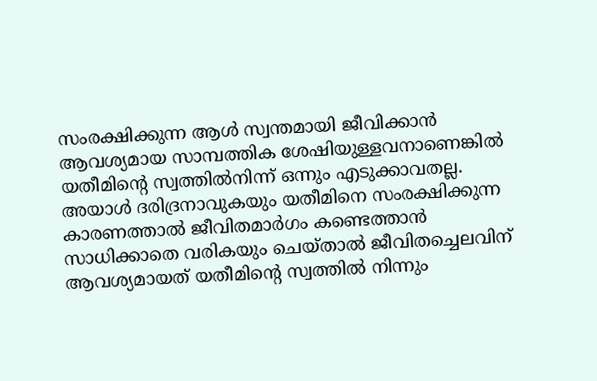സംരക്ഷിക്കുന്ന ആള്‍ സ്വന്തമായി ജീവിക്കാന്‍ ആവശ്യമായ സാമ്പത്തിക ശേഷിയുള്ളവനാണെങ്കില്‍ യതീമിന്റെ സ്വത്തില്‍നിന്ന് ഒന്നും എടുക്കാവതല്ല. അയാള്‍ ദരിദ്രനാവുകയും യതീമിനെ സംരക്ഷിക്കുന്ന കാരണത്താല്‍ ജീവിതമാര്‍ഗം കണ്ടെത്താന്‍ സാധിക്കാതെ വരികയും ചെയ്താല്‍ ജീവിതച്ചെലവിന് ആവശ്യമായത് യതീമിന്റെ സ്വത്തില്‍ നിന്നും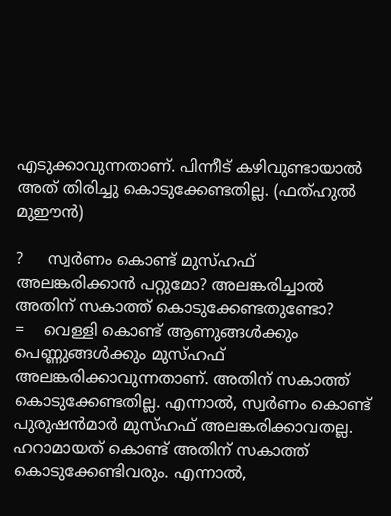എടുക്കാവുന്നതാണ്. പിന്നീട് കഴിവുണ്ടായാല്‍ അത് തിരിച്ചു കൊടുക്കേണ്ടതില്ല. (ഫത്ഹുല്‍ മുഈന്‍)

?     സ്വര്‍ണം കൊണ്ട് മുസ്ഹഫ് അലങ്കരിക്കാന്‍ പറ്റുമോ? അലങ്കരിച്ചാല്‍ അതിന് സകാത്ത് കൊടുക്കേണ്ടതുണ്ടോ?
=    വെള്ളി കൊണ്ട് ആണുങ്ങള്‍ക്കും പെണ്ണുങ്ങള്‍ക്കും മുസ്ഹഫ് അലങ്കരിക്കാവുന്നതാണ്. അതിന് സകാത്ത് കൊടുക്കേണ്ടതില്ല. എന്നാല്‍, സ്വര്‍ണം കൊണ്ട് പുരുഷന്‍മാര്‍ മുസ്ഹഫ് അലങ്കരിക്കാവതല്ല. ഹറാമായത് കൊണ്ട് അതിന് സകാത്ത് കൊടുക്കേണ്ടിവരും. എന്നാല്‍,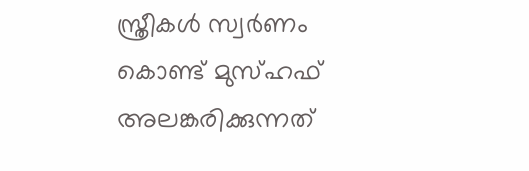സ്ത്രീകള്‍ സ്വര്‍ണം കൊണ്ട് മുസ്ഹഫ് അലങ്കരിക്കുന്നത്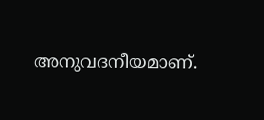അനുവദനീയമാണ്.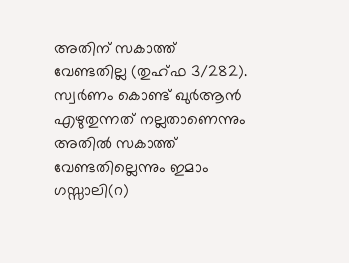അതിന് സകാത്ത് വേണ്ടതില്ല (തുഹ്ഫ 3/282). സ്വര്‍ണം കൊണ്ട് ഖുര്‍ആന്‍ എഴുതുന്നത് നല്ലതാണെന്നും അതില്‍ സകാത്ത് വേണ്ടതില്ലെന്നും ഇമാം ഗസ്സാലി(റ)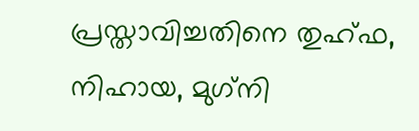പ്രസ്താവിച്ചതിനെ തുഹ്ഫ, നിഹായ, മുഗ്‌നി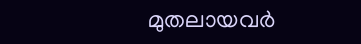മുതലായവര്‍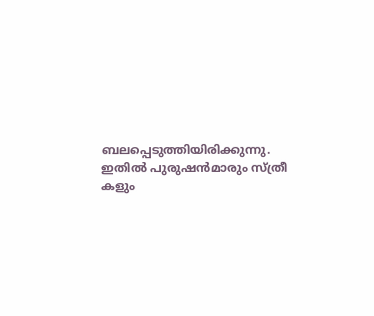ബലപ്പെടുത്തിയിരിക്കുന്നു. ഇതില്‍ പുരുഷന്‍മാരും സ്ത്രീ കളും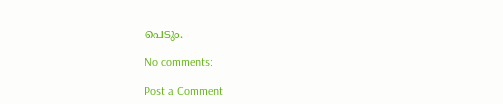പെടും.

No comments:

Post a Comment